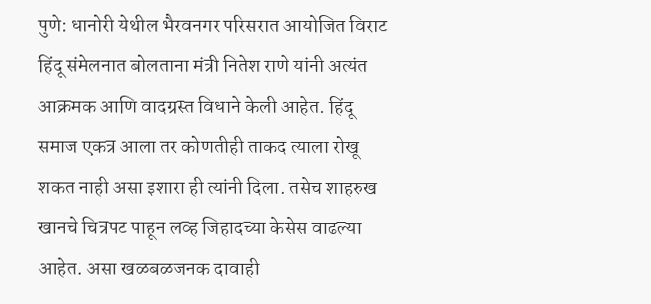पुणे: धानोरी येथील भैरवनगर परिसरात आयोजित विराट हिंदू संमेलनात बोलताना मंत्री नितेश राणे यांनी अत्यंत आक्रमक आणि वादग्रस्त विधाने केली आहेत. हिंदू समाज एकत्र आला तर कोणतीही ताकद त्याला रोखू शकत नाही असा इशारा ही त्यांनी दिला. तसेच शाहरुख खानचे चित्रपट पाहून लव्ह जिहादच्या केसेस वाढल्या आहेत. असा खळबळजनक दावाही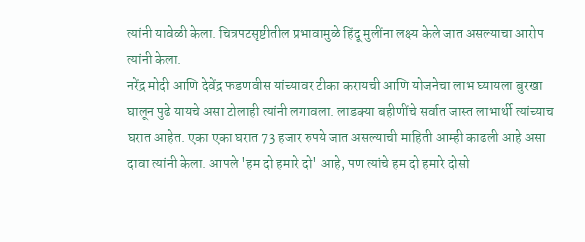त्यांनी यावेळी केला. चित्रपटसृष्टीतील प्रभावामुळे हिंदू मुलींना लक्ष्य केले जात असल्याचा आरोप त्यांनी केला.
नरेंद्र मोदी आणि देवेंद्र फडणवीस यांच्यावर टीका करायची आणि योजनेचा लाभ घ्यायला बुरखा घालून पुढे यायचे असा टोलाही त्यांनी लगावला. लाडक्या बहीणींचे सर्वात जास्त लाभार्थी त्यांच्याच घरात आहेत. एका एका घरात 73 हजार रुपये जात असल्याची माहिती आम्ही काढली आहे असा दावा त्यांनी केला. आपले 'हम दो हमारे दो' आहे, पण त्यांचे हम दो हमारे दोसो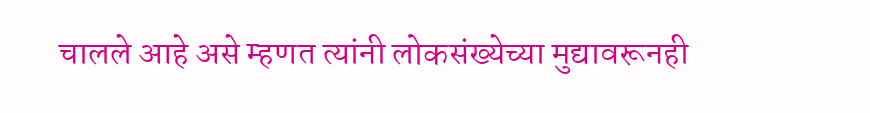चालले आहे असे म्हणत त्यांनी लोकसंख्येच्या मुद्यावरूनही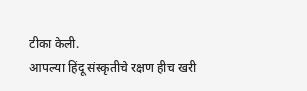टीका केली.
आपल्या हिंदू संस्कृतीचे रक्षण हीच खरी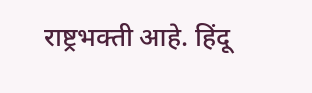राष्ट्रभक्ती आहे. हिंदू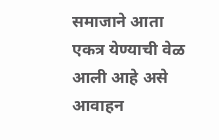समाजाने आता एकत्र येण्याची वेळ आली आहे असे आवाहन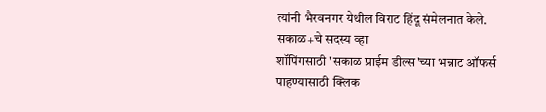त्यांनी भैरवनगर येथील विराट हिंदू संमेलनात केले.
सकाळ+चे सदस्य व्हा
शॉपिंगसाठी 'सकाळ प्राईम डील्स'च्या भन्नाट ऑफर्स पाहण्यासाठी क्लिक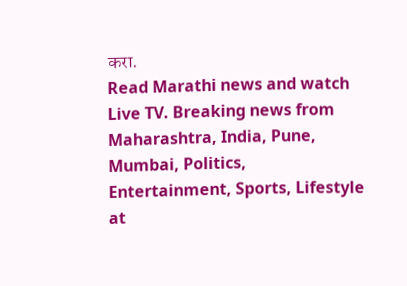करा.
Read Marathi news and watch Live TV. Breaking news from Maharashtra, India, Pune, Mumbai, Politics, Entertainment, Sports, Lifestyle at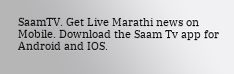SaamTV. Get Live Marathi news on Mobile. Download the Saam Tv app for Android and IOS.